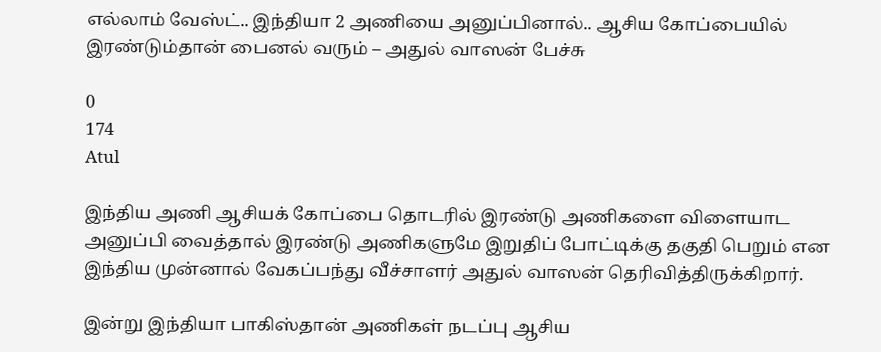எல்லாம் வேஸ்ட்.. இந்தியா 2 அணியை அனுப்பினால்.. ஆசிய கோப்பையில் இரண்டும்தான் பைனல் வரும் – அதுல் வாஸன் பேச்சு

0
174
Atul

இந்திய அணி ஆசியக் கோப்பை தொடரில் இரண்டு அணிகளை விளையாட அனுப்பி வைத்தால் இரண்டு அணிகளுமே இறுதிப் போட்டிக்கு தகுதி பெறும் என இந்திய முன்னால் வேகப்பந்து வீச்சாளர் அதுல் வாஸன் தெரிவித்திருக்கிறார்.

இன்று இந்தியா பாகிஸ்தான் அணிகள் நடப்பு ஆசிய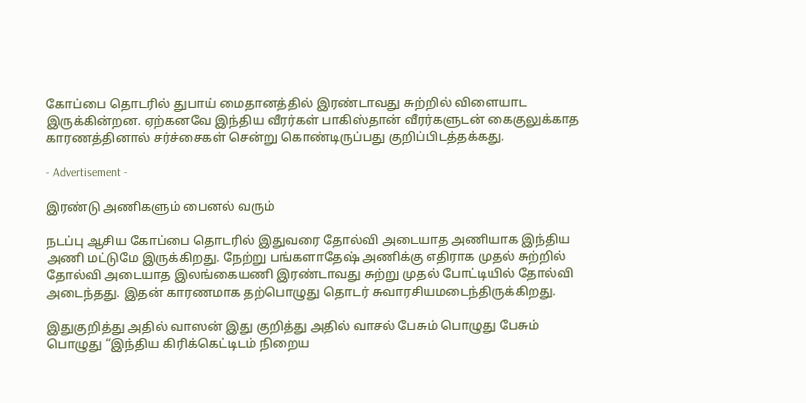கோப்பை தொடரில் துபாய் மைதானத்தில் இரண்டாவது சுற்றில் விளையாட இருக்கின்றன. ஏற்கனவே இந்திய வீரர்கள் பாகிஸ்தான் வீரர்களுடன் கைகுலுக்காத காரணத்தினால் சர்ச்சைகள் சென்று கொண்டிருப்பது குறிப்பிடத்தக்கது.

- Advertisement -

இரண்டு அணிகளும் பைனல் வரும்

நடப்பு ஆசிய கோப்பை தொடரில் இதுவரை தோல்வி அடையாத அணியாக இந்திய அணி மட்டுமே இருக்கிறது. நேற்று பங்களாதேஷ் அணிக்கு எதிராக முதல் சுற்றில் தோல்வி அடையாத இலங்கையணி இரண்டாவது சுற்று முதல் போட்டியில் தோல்வி அடைந்தது. இதன் காரணமாக தற்பொழுது தொடர் சுவாரசியமடைந்திருக்கிறது.

இதுகுறித்து அதில் வாஸன் இது குறித்து அதில் வாசல் பேசும் பொழுது பேசும் பொழுது “இந்திய கிரிக்கெட்டிடம் நிறைய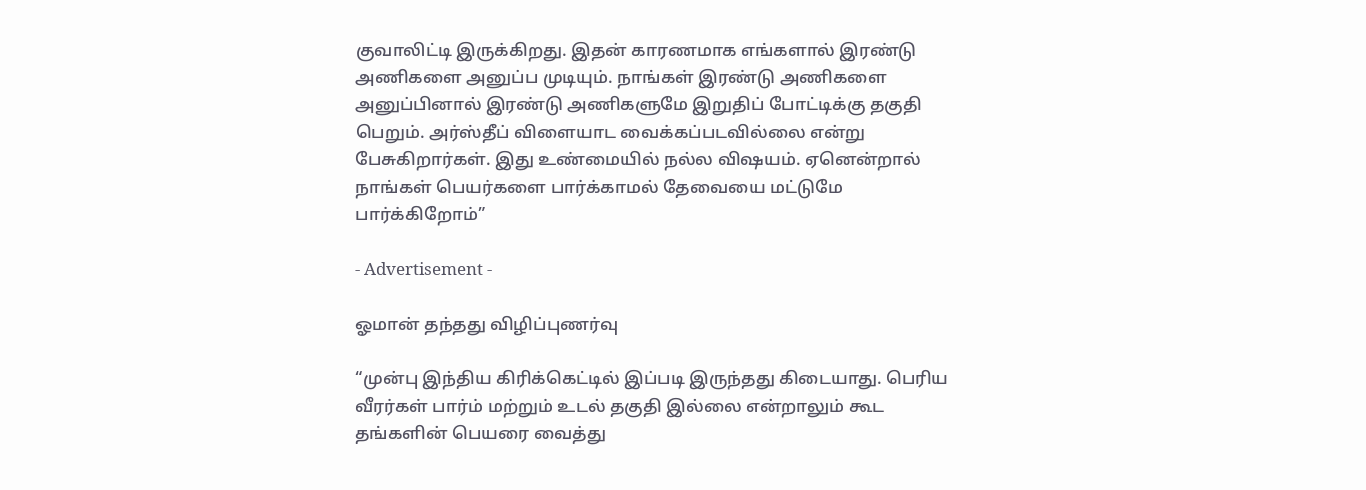குவாலிட்டி இருக்கிறது. இதன் காரணமாக எங்களால் இரண்டு அணிகளை அனுப்ப முடியும். நாங்கள் இரண்டு அணிகளை அனுப்பினால் இரண்டு அணிகளுமே இறுதிப் போட்டிக்கு தகுதி பெறும். அர்ஸ்தீப் விளையாட வைக்கப்படவில்லை என்று பேசுகிறார்கள். இது உண்மையில் நல்ல விஷயம். ஏனென்றால் நாங்கள் பெயர்களை பார்க்காமல் தேவையை மட்டுமே பார்க்கிறோம்”

- Advertisement -

ஓமான் தந்தது விழிப்புணர்வு

“முன்பு இந்திய கிரிக்கெட்டில் இப்படி இருந்தது கிடையாது. பெரிய வீரர்கள் பார்ம் மற்றும் உடல் தகுதி இல்லை என்றாலும் கூட தங்களின் பெயரை வைத்து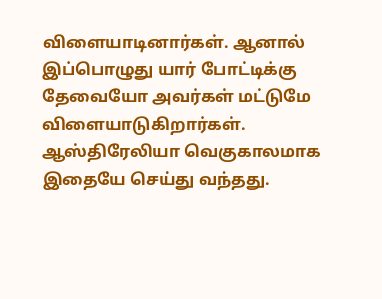விளையாடினார்கள். ஆனால் இப்பொழுது யார் போட்டிக்கு தேவையோ அவர்கள் மட்டுமே விளையாடுகிறார்கள். ஆஸ்திரேலியா வெகுகாலமாக இதையே செய்து வந்தது.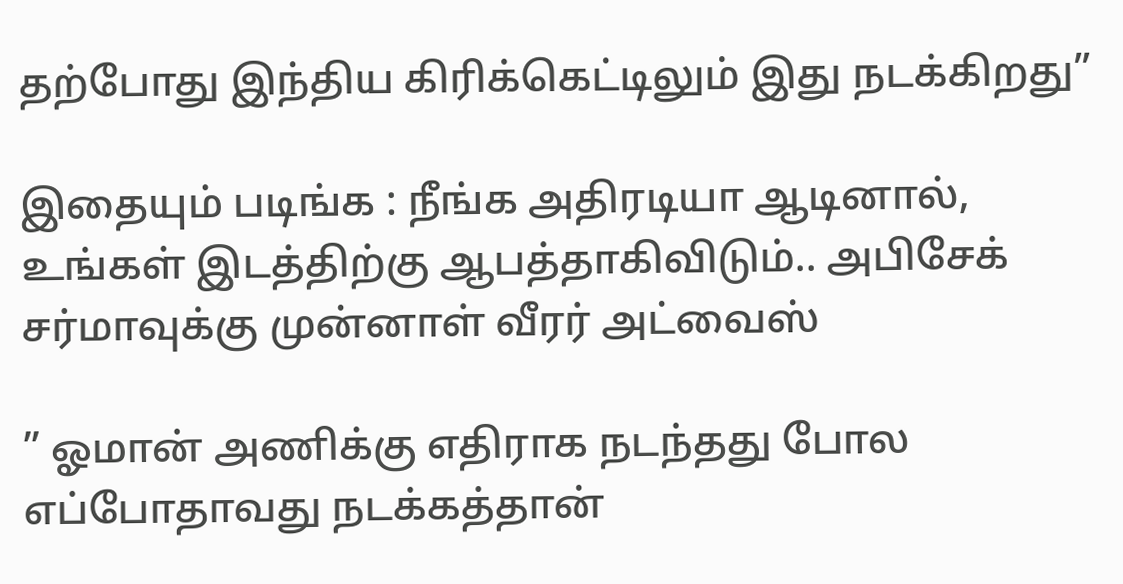தற்போது இந்திய கிரிக்கெட்டிலும் இது நடக்கிறது”

இதையும் படிங்க : நீங்க அதிரடியா ஆடினால், உங்கள் இடத்திற்கு ஆபத்தாகிவிடும்.. அபிசேக் சர்மாவுக்கு முன்னாள் வீரர் அட்வைஸ்

” ஓமான் அணிக்கு எதிராக நடந்தது போல எப்போதாவது நடக்கத்தான்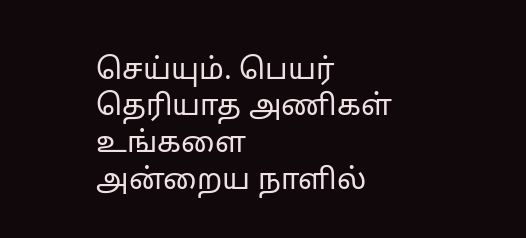செய்யும். பெயர் தெரியாத அணிகள் உங்களை அன்றைய நாளில்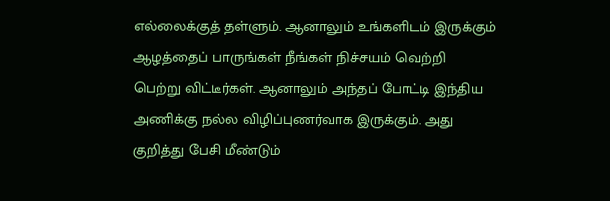எல்லைக்குத் தள்ளும். ஆனாலும் உங்களிடம் இருக்கும் ஆழத்தைப் பாருங்கள் நீங்கள் நிச்சயம் வெற்றி பெற்று விட்டீர்கள். ஆனாலும் அந்தப் போட்டி இந்திய அணிக்கு நல்ல விழிப்புணர்வாக இருக்கும். அது குறித்து பேசி மீண்டும்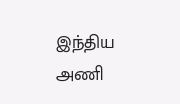இந்திய அணி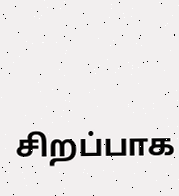சிறப்பாக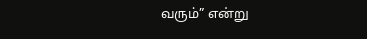வரும்” என்று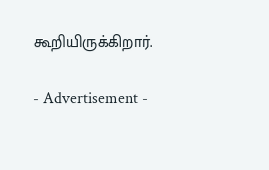கூறியிருக்கிறார்.

- Advertisement -